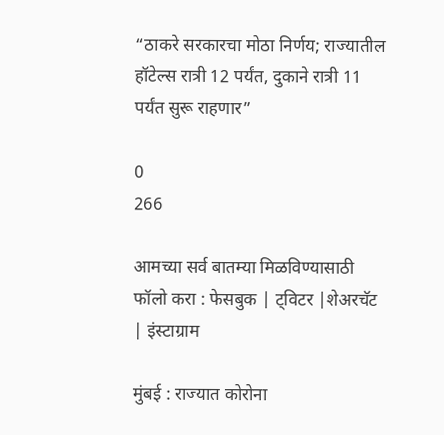“ठाकरे सरकारचा मोठा निर्णय; राज्यातील हॉटेल्स रात्री 12 पर्यंत, दुकाने रात्री 11 पर्यंत सुरू राहणार”

0
266

आमच्या सर्व बातम्या मिळविण्यासाठी फॉलो करा : फेसबुक | ट्विटर |शेअरचॅट | इंस्टाग्राम

मुंबई : राज्यात कोरोना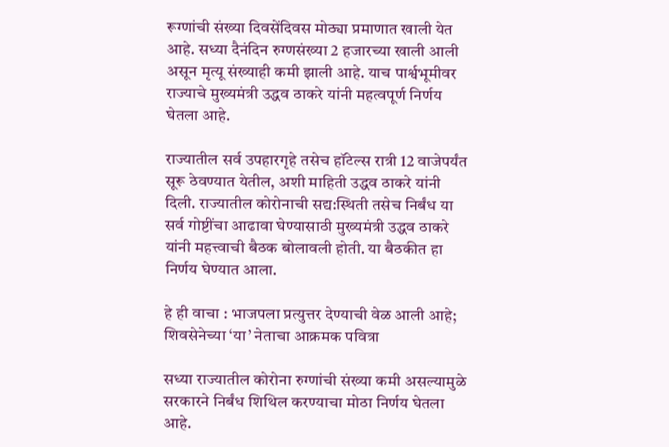रूग्णांची संख्या दिवसेंदिवस मोठ्या प्रमाणात खाली येत आहे. सध्या दैनंदिन रुग्णसंख्या 2 हजारच्या खाली आली असून मृत्यू संख्याही कमी झाली आहे. याच पार्श्वभूमीवर राज्याचे मुख्यमंत्री उद्धव ठाकरे यांनी महत्वपूर्ण निर्णय घेतला आहे.

राज्यातील सर्व उपहारगृहे तसेच हॉटेल्स रात्री 12 वाजेपर्यंत सूरू ठेवण्यात येतील, अशी माहिती उद्धव ठाकरे यांनी दिली. राज्यातील कोरोनाची सद्य:स्थिती तसेच निर्बंध या सर्व गोष्टींचा आढावा घेण्यासाठी मुख्यमंत्री उद्धव ठाकरे यांनी महत्त्वाची बैठक बोलावली होती. या बैठकीत हा निर्णय घेण्यात आला.

हे ही वाचा : भाजपला प्रत्युत्तर देण्याची वेळ आली आहे; शिवसेनेच्या ‘या’ नेताचा आक्रमक पवित्रा

सध्या राज्यातील कोरोना रुग्णांची संख्या कमी असल्यामुळे सरकारने निर्बंध शिथिल करण्याचा मोठा निर्णय घेतला आहे.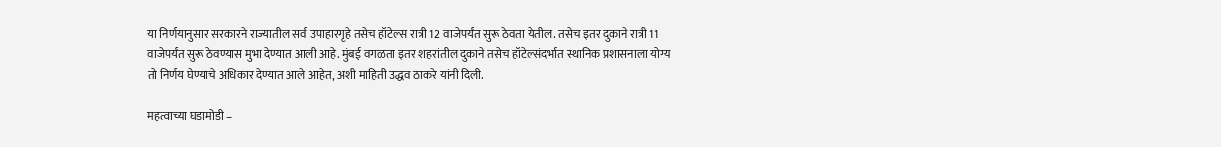या निर्णयानुसार सरकारने राज्यातील सर्व उपाहारगृहे तसेच हॉटेल्स रात्री 12 वाजेपर्यंत सुरू ठेवता येतील. तसेच इतर दुकाने रात्री 11 वाजेपर्यंत सुरू ठेवण्यास मुभा देण्यात आली आहे. मुंबई वगळता इतर शहरांतील दुकाने तसेच हॉटेल्संदर्भात स्थानिक प्रशासनाला योग्य तो निर्णय घेण्याचे अधिकार देण्यात आले आहेत, अशी माहिती उद्धव ठाकरे यांनी दिली.

महत्वाच्या घडामोडी –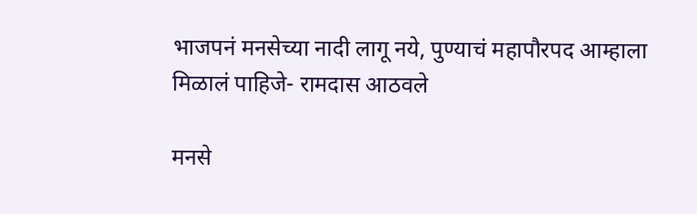भाजपनं मनसेच्या नादी लागू नये, पुण्याचं महापौरपद आम्हाला मिळालं पाहिजे- रामदास आठवले

मनसे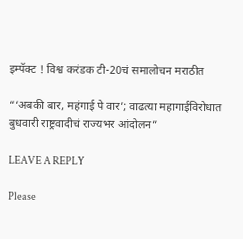इम्पॅक्ट ! विश्व करंडक टी-20चं समालोचन मराठीत

“‘अबकी बार, महंगाई पे वार’; वाढत्या महागाईविरोधात बुधवारी राष्ट्रवादीचं राज्यभर आंदोलन”

LEAVE A REPLY

Please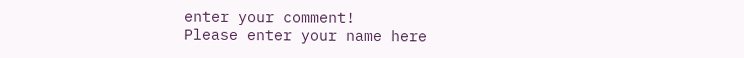enter your comment!
Please enter your name here